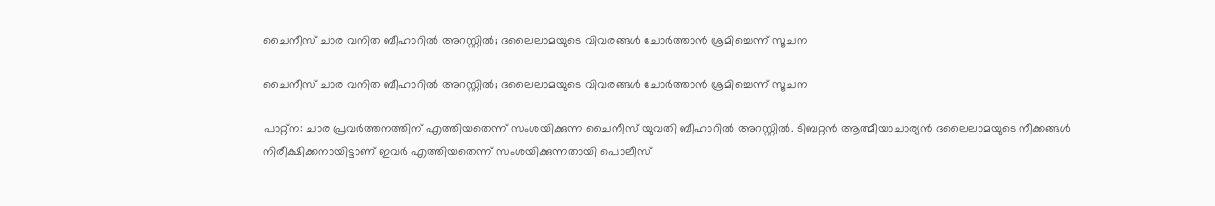ചൈനീസ് ചാര വനിത ബീഹാറില്‍ അറസ്റ്റില്‍; ദലൈലാമയുടെ വിവരങ്ങള്‍ ചോര്‍ത്താന്‍ ശ്രമിച്ചെന്ന് സൂചന

ചൈനീസ് ചാര വനിത ബീഹാറില്‍ അറസ്റ്റില്‍; ദലൈലാമയുടെ വിവരങ്ങള്‍ ചോര്‍ത്താന്‍ ശ്രമിച്ചെന്ന് സൂചന

പാറ്റ്‌ന: ചാര പ്രവര്‍ത്തനത്തിന് എത്തിയതെന്ന് സംശയിക്കുന്ന ചൈനീസ് യുവതി ബീഹാറില്‍ അറസ്റ്റില്‍. ടിബറ്റന്‍ ആത്മീയാചാര്യന്‍ ദലൈലാമയുടെ നീക്കങ്ങള്‍ നിരീക്ഷിക്കനായിട്ടാണ് ഇവര്‍ എത്തിയതെന്ന് സംശയിക്കുന്നതായി പൊലീസ്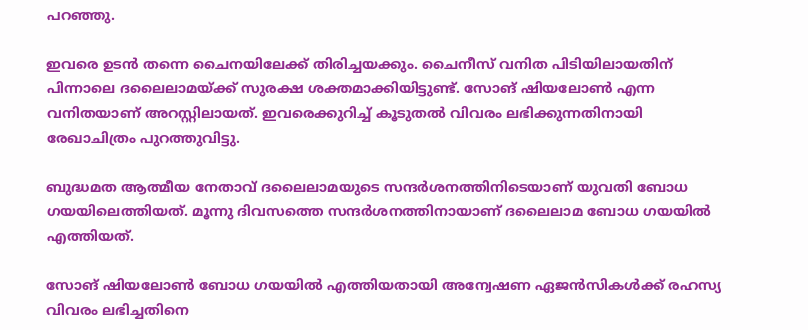പറഞ്ഞു.

ഇവരെ ഉടന്‍ തന്നെ ചൈനയിലേക്ക് തിരിച്ചയക്കും. ചൈനീസ് വനിത പിടിയിലായതിന് പിന്നാലെ ദലൈലാമയ്ക്ക് സുരക്ഷ ശക്തമാക്കിയിട്ടുണ്ട്. സോങ് ഷിയലോണ്‍ എന്ന വനിതയാണ് അറസ്റ്റിലായത്. ഇവരെക്കുറിച്ച് കൂടുതല്‍ വിവരം ലഭിക്കുന്നതിനായി രേഖാചിത്രം പുറത്തുവിട്ടു.

ബുദ്ധമത ആത്മീയ നേതാവ് ദലൈലാമയുടെ സന്ദര്‍ശനത്തിനിടെയാണ് യുവതി ബോധ ഗയയിലെത്തിയത്. മൂന്നു ദിവസത്തെ സന്ദര്‍ശനത്തിനായാണ് ദലൈലാമ ബോധ ഗയയില്‍ എത്തിയത്.

സോങ് ഷിയലോണ്‍ ബോധ ഗയയില്‍ എത്തിയതായി അന്വേഷണ ഏജന്‍സികള്‍ക്ക് രഹസ്യ വിവരം ലഭിച്ചതിനെ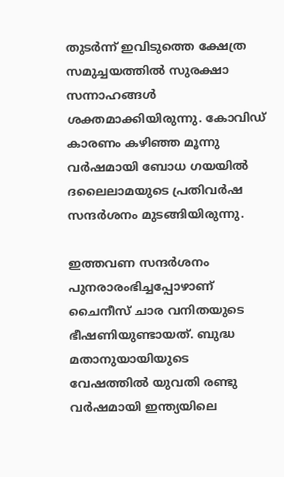തുടര്‍ന്ന് ഇവിടുത്തെ ക്ഷേത്ര സമുച്ചയത്തില്‍ സുരക്ഷാ സന്നാഹങ്ങള്‍ ശക്തമാക്കിയിരുന്നു. കോവിഡ് കാരണം കഴിഞ്ഞ മൂന്നു വര്‍ഷമായി ബോധ ഗയയില്‍ ദലൈലാമയുടെ പ്രതിവര്‍ഷ സന്ദര്‍ശനം മുടങ്ങിയിരുന്നു.

ഇത്തവണ സന്ദര്‍ശനം പുനരാരംഭിച്ചപ്പോഴാണ് ചൈനീസ് ചാര വനിതയുടെ ഭീഷണിയുണ്ടായത്. ബുദ്ധ മതാനുയായിയുടെ വേഷത്തില്‍ യുവതി രണ്ടു വര്‍ഷമായി ഇന്ത്യയിലെ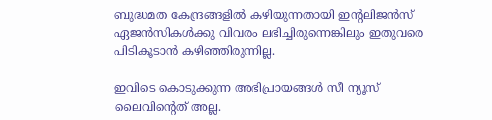ബുദ്ധമത കേന്ദ്രങ്ങളില്‍ കഴിയുന്നതായി ഇന്റലിജന്‍സ് ഏജന്‍സികള്‍ക്കു വിവരം ലഭിച്ചിരുന്നെങ്കിലും ഇതുവരെ പിടികൂടാന്‍ കഴിഞ്ഞിരുന്നില്ല.

ഇവിടെ കൊടുക്കുന്ന അഭിപ്രായങ്ങള്‍ സീ ന്യൂസ് ലൈവിന്റെത് അല്ല.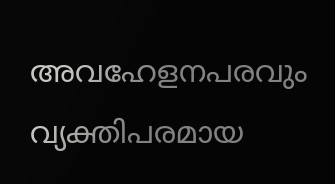അവഹേളനപരവും വ്യക്തിപരമായ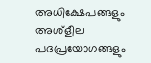അധിക്ഷേപങ്ങളും അശ്‌ളീല പദപ്രയോഗങ്ങളും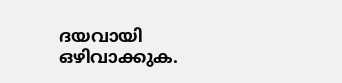ദയവായി ഒഴിവാക്കുക.